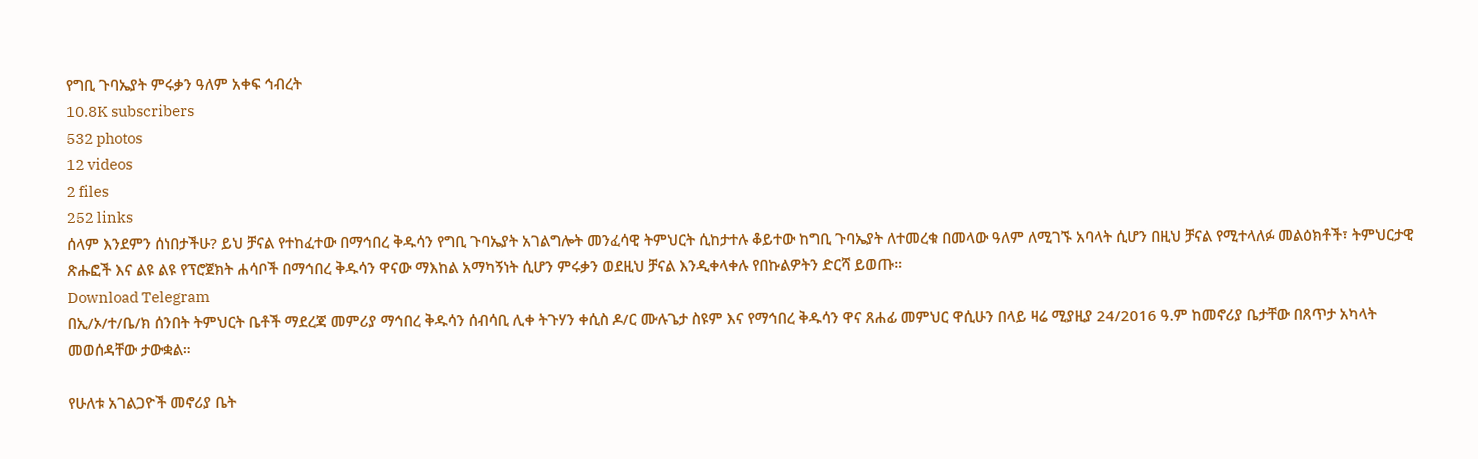የግቢ ጉባኤያት ምሩቃን ዓለም አቀፍ ኅብረት
10.8K subscribers
532 photos
12 videos
2 files
252 links
ሰላም እንደምን ሰነበታችሁ? ይህ ቻናል የተከፈተው በማኅበረ ቅዱሳን የግቢ ጉባኤያት አገልግሎት መንፈሳዊ ትምህርት ሲከታተሉ ቆይተው ከግቢ ጉባኤያት ለተመረቁ በመላው ዓለም ለሚገኙ አባላት ሲሆን በዚህ ቻናል የሚተላለፉ መልዕክቶች፣ ትምህርታዊ ጽሑፎች እና ልዩ ልዩ የፕሮጀክት ሐሳቦች በማኅበረ ቅዱሳን ዋናው ማእከል አማካኝነት ሲሆን ምሩቃን ወደዚህ ቻናል እንዲቀላቀሉ የበኩልዎትን ድርሻ ይወጡ።
Download Telegram
በኢ/ኦ/ተ/ቤ/ክ ሰንበት ትምህርት ቤቶች ማደረጃ መምሪያ ማኅበረ ቅዱሳን ሰብሳቢ ሊቀ ትጉሃን ቀሲስ ዶ/ር ሙሉጌታ ስዩም እና የማኅበረ ቅዱሳን ዋና ጸሐፊ መምህር ዋሲሁን በላይ ዛሬ ሚያዚያ 24/2016 ዓ.ም ከመኖሪያ ቤታቸው በጸጥታ አካላት መወሰዳቸው ታውቋል።

የሁለቱ አገልጋዮች መኖሪያ ቤት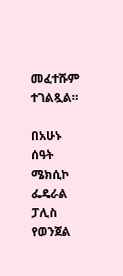መፈተሹም ተገልጿል።

በአሁኑ ሰዓት ሜክሲኮ ፌዴራል ፓሊስ የወንጀል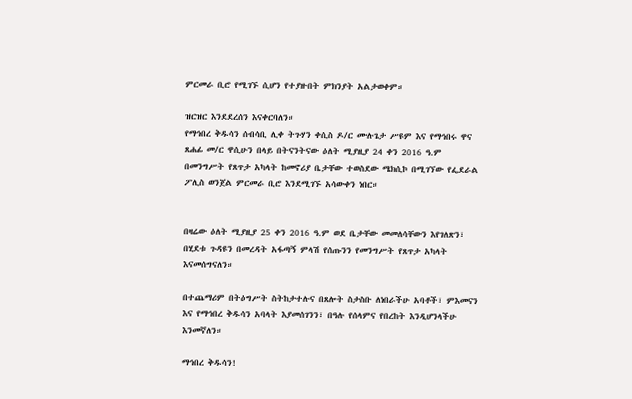ምርመራ ቢሮ የሚገኙ ሲሆን የተያዙበት ምክንያት አልታወቀም።

ዝርዝር እንደደረሰን እናቀርባለን።
የማኅበረ ቅዱሳን ሰብሳቢ ሊቀ ትጉሃን ቀሲስ ዶ/ር ሙሉጌታ ሥዩም እና የማኅበሩ ዋና ጸሐፊ መ/ር ዋሲሁን በላይ በትናንትናው ዕለት ሚያዚያ 24 ቀን 2016 ዓ.ም በመንግሥት የጸጥታ አካላት ከመኖሪያ ቤታቸው ተወስደው ሜክሲኮ በሚገኘው የፌደራል ፖሊስ ወንጀል ምርመራ ቢሮ እንደሚገኙ አሳውቀን ነበር።


በዛሬው ዕለት ሚያዚያ 25 ቀን 2016 ዓ.ም ወደ ቤታቸው መመለሳቸውን እየገለጽን፣ በሂደቱ ጉዳዩን በመረዳት አፋጣኝ ምላሽ የሰጡንን የመንግሥት የጸጥታ አካላት እናመሰግናለን።

በተጨማሪም በትዕግሥት ስትከታተሉና በጸሎት ስታስቡ ለነበራችሁ አባቶች፣ ምእመናን እና የማኅበረ ቅዱሳን አባላት እያመሰገንን፣ በዓሉ የሰላምና የበረከት እንዲሆንላችሁ እንመኛለን።

ማኅበረ ቅዱሳን!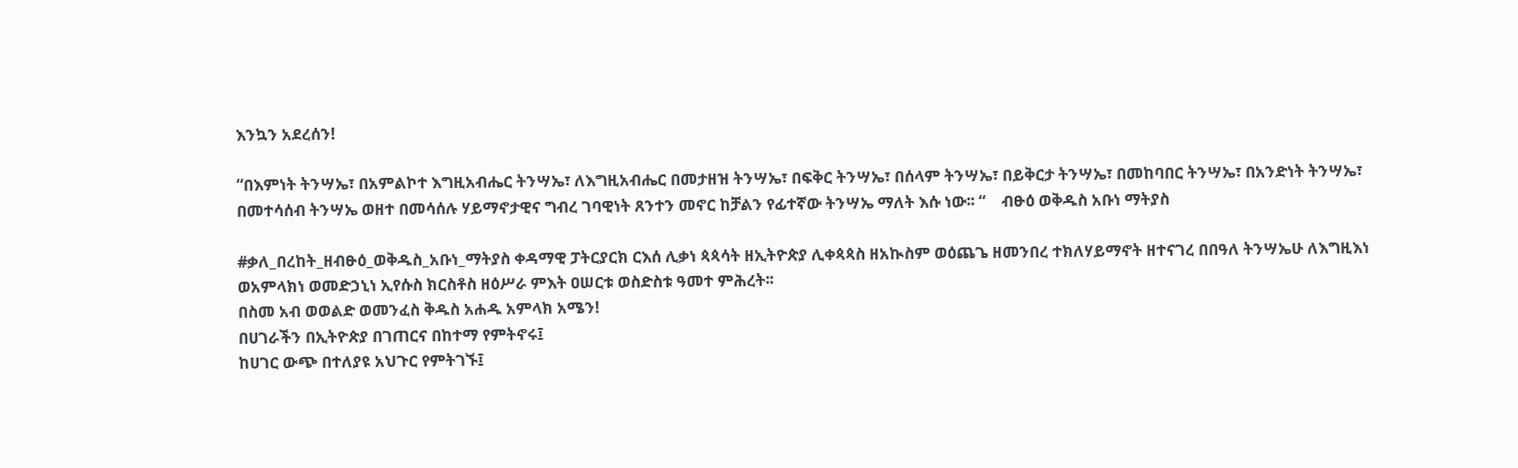እንኳን አደረሰን!

“በእምነት ትንሣኤ፣ በአምልኮተ እግዚአብሔር ትንሣኤ፣ ለእግዚአብሔር በመታዘዝ ትንሣኤ፣ በፍቅር ትንሣኤ፣ በሰላም ትንሣኤ፣ በይቅርታ ትንሣኤ፣ በመከባበር ትንሣኤ፣ በአንድነት ትንሣኤ፣ በመተሳሰብ ትንሣኤ ወዘተ በመሳሰሉ ሃይማኖታዊና ግብረ ገባዊነት ጸንተን መኖር ከቻልን የፊተኛው ትንሣኤ ማለት እሱ ነው፡፡ “    ብፁዕ ወቅዱስ አቡነ ማትያስ

#ቃለ_በረከት_ዘብፁዕ_ወቅዱስ_አቡነ_ማትያስ ቀዳማዊ ፓትርያርክ ርእሰ ሊቃነ ጳጳሳት ዘኢትዮጵያ ሊቀጳጳስ ዘአኲስም ወዕጨጌ ዘመንበረ ተክለሃይማኖት ዘተናገረ በበዓለ ትንሣኤሁ ለእግዚእነ ወአምላክነ ወመድኃኒነ ኢየሱስ ክርስቶስ ዘዕሥራ ምእት ዐሠርቱ ወስድስቱ ዓመተ ምሕረት፡፡
በስመ አብ ወወልድ ወመንፈስ ቅዱስ አሐዱ አምላክ አሜን!
በሀገራችን በኢትዮጵያ በገጠርና በከተማ የምትኖሩ፤
ከሀገር ውጭ በተለያዩ አህጉር የምትገኙ፤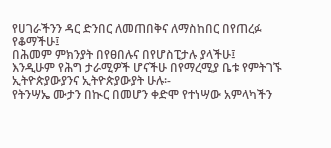የሀገራችንን ዳር ድንበር ለመጠበቅና ለማስከበር በየጠረፉ የቆማችሁ፤
በሕመም ምክንያት በየፀበሉና በየሆስፒታሉ ያላችሁ፤
እንዲሁም የሕግ ታራሚዎች ሆናችሁ በየማረሚያ ቤቱ የምትገኙ ኢትዮጵያውያንና ኢትዮጵያውያት ሁሉ፡-
የትንሣኤ ሙታን በኲር በመሆን ቀድሞ የተነሣው አምላካችን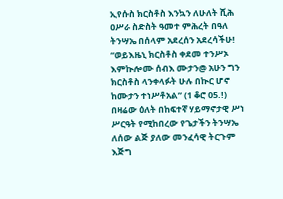ኢየሱስ ክርስቶስ እንኳን ለሁለት ሺሕ ዐሥራ ስድስት ዓመተ ምሕረት በዓለ ትንሣኤ በሰላም አደረሰን አደረሳችሁ!
“ወይእዜኒ ክርስቶስ ቀደመ ተንሥኦ እምኲሎሙ ሰብእ ሙታን@ አሁን ግን ክርስቶስ ላንቀላፉት ሁሉ በኲር ሆኖ ከሙታን ተነሥቶአል” (1 ቆሮ 05.!)
በዛሬው ዕለት በከፍተኛ ሃይማኖታዊ ሥነ ሥርዓት የሚከበረው የጌታችን ትንሣኤ ለሰው ልጅ ያለው መንፈሳዊ ትርጉም እጅግ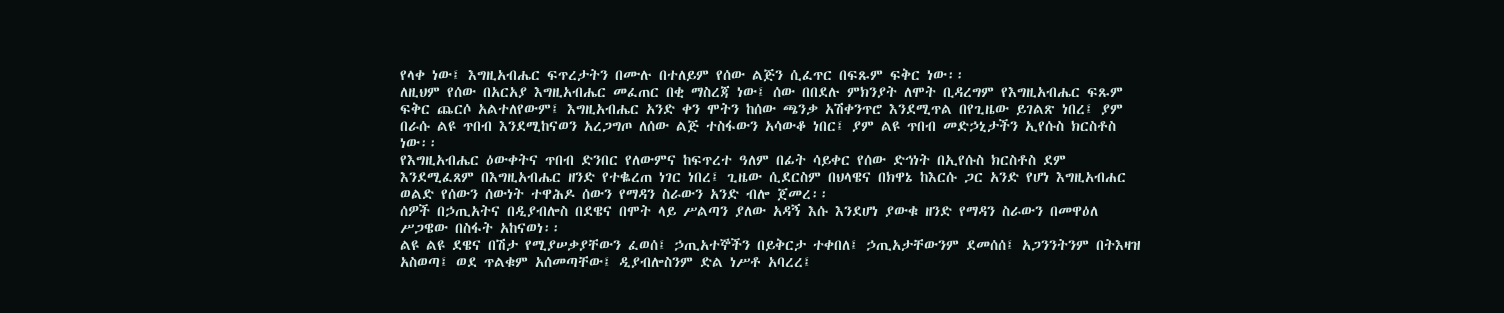የላቀ ነው፤ እግዚአብሔር ፍጥረታትን በሙሉ በተለይም የሰው ልጅን ሲፈጥር በፍጹም ፍቅር ነው፡፡
ለዚህም የሰው በአርአያ እግዚአብሔር መፈጠር በቂ ማስረጃ ነው፤ ሰው በበደሉ ምክንያት ለሞት ቢዳረግም የእግዚአብሔር ፍጹም ፍቅር ጨርሶ አልተለየውም፤ እግዚአብሔር አንድ ቀን ሞትን ከሰው ጫንቃ አሽቀንጥሮ እንደሚጥል በየጊዜው ይገልጽ ነበረ፤ ያም በራሱ ልዩ ጥበብ እንደሚከናወን አረጋግጦ ለሰው ልጅ ተስፋውን አሳውቆ ነበር፤ ያም ልዩ ጥበብ መድኃኒታችን ኢየሱስ ክርስቶስ ነው፡፡
የእግዚአብሔር ዕውቀትና ጥበብ ድንበር የለውምና ከፍጥረተ ዓለም በፊት ሳይቀር የሰው ድኅነት በኢየሱስ ክርስቶስ ደም እንደሚፈጸም በእግዚአብሔር ዘንድ የተቈረጠ ነገር ነበረ፤ ጊዜው ሲደርስም በህላዌና በክዋኔ ከእርሱ ጋር አንድ የሆነ እግዚአብሐር ወልድ የሰውን ሰውነት ተዋሕዶ ሰውን የማዳን ስራውን አንድ ብሎ ጀመረ፡፡
ሰዎች በኃጢአትና በዲያብሎስ በደዌና በሞት ላይ ሥልጣን ያለው አዳኝ እሱ እንደሆነ ያውቁ ዘንድ የማዳን ስራውን በመዋዕለ ሥጋዌው በስፋት አከናወነ፡፡
ልዩ ልዩ ደዌና በሽታ የሚያሠቃያቸውን ፈወሰ፤ ኃጢአተኞችን በይቅርታ ተቀበለ፤ ኃጢአታቸውንም ደመሰሰ፤ አጋንንትንም በትእዛዝ አስወጣ፤ ወደ ጥልቁም አሰመጣቸው፤ ዲያብሎስንም ድል ነሥቶ አባረረ፤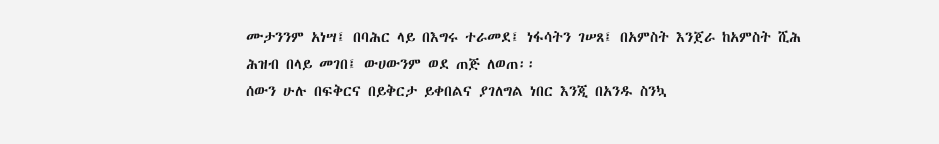ሙታንንም አነሣ፤ በባሕር ላይ በእግሩ ተራመደ፤ ነፋሳትን ገሠጸ፤ በአምስት እንጀራ ከአምስት ሺሕ ሕዝብ በላይ መገበ፤ ውሀውንም ወደ ጠጅ ለወጠ፡፡
ሰውን ሁሉ በፍቅርና በይቅርታ ይቀበልና ያገለግል ነበር እንጂ በአንዱ ስንኳ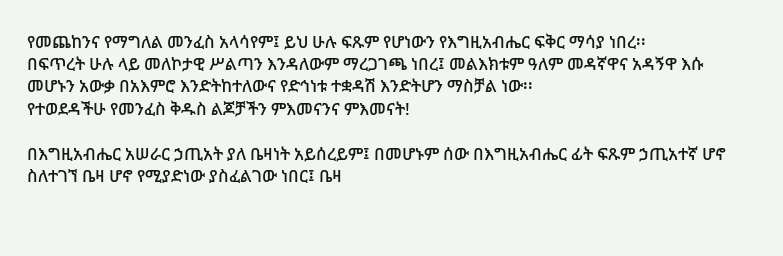የመጨከንና የማግለል መንፈስ አላሳየም፤ ይህ ሁሉ ፍጹም የሆነውን የእግዚአብሔር ፍቅር ማሳያ ነበረ፡፡
በፍጥረት ሁሉ ላይ መለኮታዊ ሥልጣን እንዳለውም ማረጋገጫ ነበረ፤ መልእክቱም ዓለም መዳኛዋና አዳኝዋ እሱ መሆኑን አውቃ በአእምሮ እንድትከተለውና የድኅነቱ ተቋዳሽ እንድትሆን ማስቻል ነው፡፡
የተወደዳችሁ የመንፈስ ቅዱስ ልጆቻችን ምእመናንና ምእመናት!

በእግዚአብሔር አሠራር ኃጢአት ያለ ቤዛነት አይሰረይም፤ በመሆኑም ሰው በእግዚአብሔር ፊት ፍጹም ኃጢአተኛ ሆኖ ስለተገኘ ቤዛ ሆኖ የሚያድነው ያስፈልገው ነበር፤ ቤዛ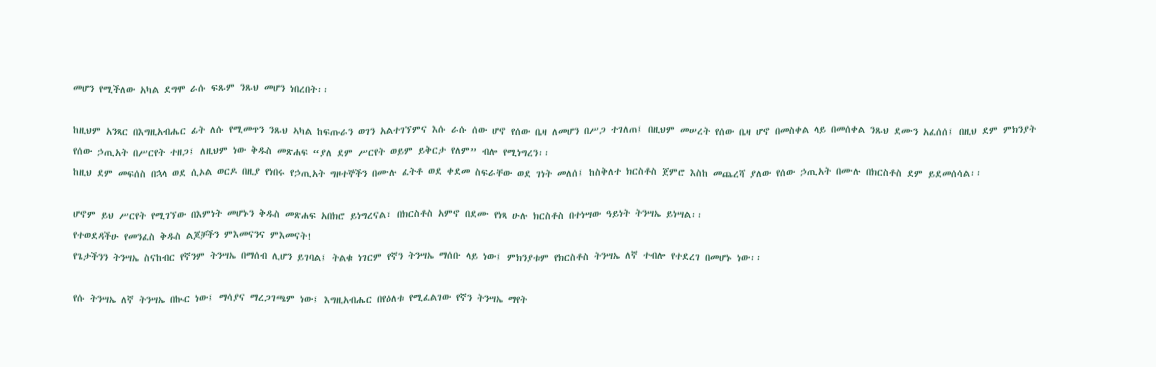መሆን የሚችለው አካል ደግሞ ራሱ ፍጹም ንጹህ መሆን ነበረበት፡፡

ከዚህም አንጻር በእግዚአብሔር ፊት ለሱ የሚመጥን ንጹህ ኣካል ከፍጡራን ወገን አልተገኘምና እሱ ራሱ ሰው ሆኖ የሰው ቤዛ ለመሆን በሥጋ ተገለጠ፤ በዚህም መሠረት የሰው ቤዛ ሆኖ በመስቀል ላይ በመሰቀል ንጹህ ደሙን አፈሰሰ፤ በዚህ ደም ምክንያት የሰው ኃጢአት በሥርየት ተዘጋ፤ ለዚህም ነው ቅዱስ መጽሐፍ “ያለ ደም ሥርየት ወይም ይቅርታ የለም” ብሎ የሚነግረን፡፡
ከዚህ ደም መፍሰስ በኋላ ወደ ሲኦል ወርዶ በዚያ የነበሩ የኃጢአት ግዞተኞችን በሙሉ ፈትቶ ወደ ቀደመ ስፍራቸው ወደ ገነት መለሰ፤ ከስቅለተ ክርስቶስ ጀምሮ እስከ መጨረሻ ያለው የሰው ኃጢአት በሙሉ በክርስቶስ ደም ይደመሰሳል፡፡

ሆኖም ይህ ሥርየት የሚገኘው በእምነት መሆኑን ቅዱስ መጽሐፍ አበክሮ ይነግረናል፣ በክርስቶስ አምኖ በደሙ የነጻ ሁሉ ክርስቶስ በተነሣው ዓይነት ትንሣኤ ይነሣል፡፡
የተወደዳችሁ የመንፈስ ቅዱስ ልጆቻችን ምእመናንና ምእመናት!
የጌታችንን ትንሣኤ ስናከብር የኛንም ትንሣኤ በማሰብ ሊሆን ይገባል፤ ትልቁ ነገርም የኛን ትንሣኤ ማሰቡ ላይ ነው፤ ምክንያቱም የክርስቶስ ትንሣኤ ለኛ ተብሎ የተደረገ በመሆኑ ነው፡፡

የሱ ትንሣኤ ለኛ ትንሣኤ በኲር ነው፤ ማሳያና ማረጋገጫም ነው፤ እግዚአብሔር በየዕለቱ የሚፈልገው የኛን ትንሣኤ ማየት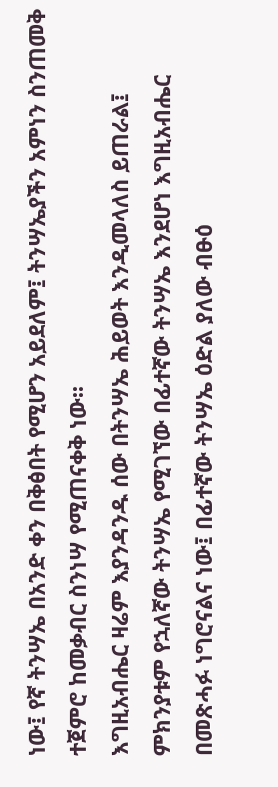ነው፤ የኛ ትንሣኤ በአንድ ቀን በቅፅበት የሚሆን አይደለም፤ ትንሣኤያችን አምነን ስንጠመቅ ተጀምሮ ከመቃብር ስንነሣ የሚጠናቀቅ ነው፡፡
እግዚአብሔር ዛሬም እያንዳንዱ ሰው በትንሣኤ ሕይወት እንዲመላለስ ይጠራል፤ ምክንያቱም የኋለኛው ትንሣኤ የሚገኘው በፊተኛው ትንሣኤ እንደሆነ እግዚአብሔር በመጽሓፉ ነግሮናልና ነው፤ በፊተኛው ትንሣኤ ዕድል ያለው ብፁዕ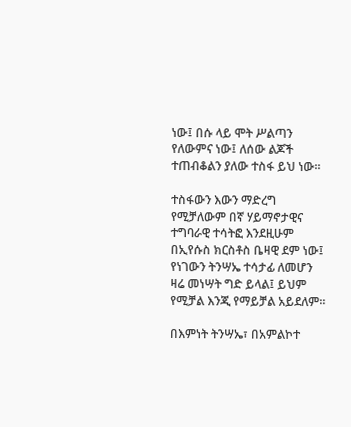ነው፤ በሱ ላይ ሞት ሥልጣን የለውምና ነው፤ ለሰው ልጆች ተጠብቆልን ያለው ተስፋ ይህ ነው፡፡

ተስፋውን እውን ማድረግ የሚቻለውም በኛ ሃይማኖታዊና ተግባራዊ ተሳትፎ እንደዚሁም በኢየሱስ ክርስቶስ ቤዛዊ ደም ነው፤ የነገውን ትንሣኤ ተሳታፊ ለመሆን ዛሬ መነሣት ግድ ይላል፤ ይህም የሚቻል እንጂ የማይቻል አይደለም፡፡

በእምነት ትንሣኤ፣ በአምልኮተ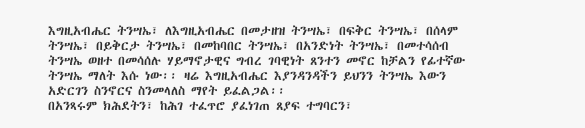እግዚአብሔር ትንሣኤ፣ ለእግዚአብሔር በመታዘዝ ትንሣኤ፣ በፍቅር ትንሣኤ፣ በሰላም ትንሣኤ፣ በይቅርታ ትንሣኤ፣ በመከባበር ትንሣኤ፣ በአንድነት ትንሣኤ፣ በመተሳሰብ ትንሣኤ ወዘተ በመሳሰሉ ሃይማኖታዊና ግብረ ገባዊነት ጸንተን መኖር ከቻልን የፊተኛው ትንሣኤ ማለት እሱ ነው፡፡ ዛሬ እግዚአብሔር እያንዳንዳችን ይህንን ትንሣኤ እውን አድርገን ስንኖርና ስንመላለስ ማየት ይፈልጋል፡፡
በአንጻሩም ክሕደትን፣ ከሕገ ተፈጥሮ ያፈነገጠ ጸያፍ ተግባርን፣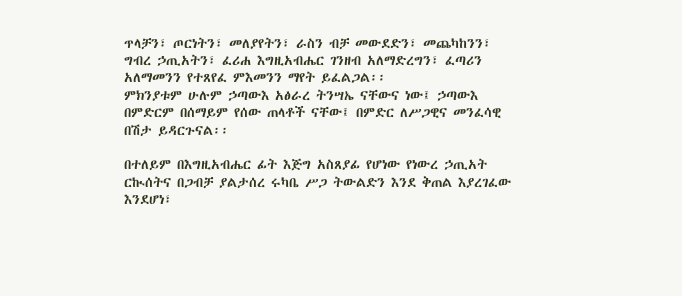ጥላቻን፣ ጦርነትን፣ መለያየትን፣ ራስን ብቻ መውደድን፣ መጨካከንን፣ ግብረ ኃጢአትን፣ ፈሪሐ እግዚአብሔር ገንዘብ አለማድረግን፣ ፈጣሪን አለማመንን የተጸየፈ ምእመንን ማየት ይፈልጋል፡፡
ምክንያቱም ሁሉም ኃጣውእ አፅራረ ትንሣኤ ናቸውና ነው፤ ኃጣውእ በምድርም በሰማይም የሰው ጠላቶች ናቸው፤ በምድር ለሥጋዊና መንፈሳዊ በሽታ ይዳርጉናል፡፡

በተለይም በእግዚአብሔር ፊት እጅግ አስጸያፊ የሆነው የነውረ ኃጢአት ርኲሰትና በጋብቻ ያልታሰረ ሩካቤ ሥጋ ትውልድን እንደ ቅጠል እያረገፈው እንደሆነ፣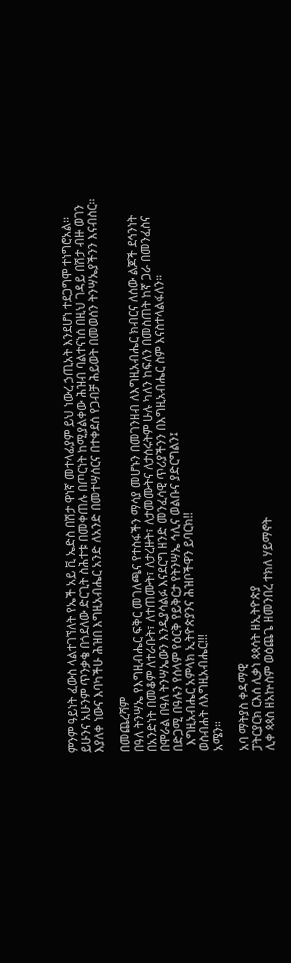ምንም ዓይነት ፈውስ ላልተገኘለት የኤች አይ ቪ ኤድስ በሽታ ዋነኛ መተላፊያም ይህ ነውረ ኃጢአት እንደሆነ ተደጋግሞ ተነግሮአል፡፡
ይሁንና አሁንም ጥንቃቄ በጎደለው ድርጊት ስሕተቱ በመቀጠሉ በጦርነት ከሚያልቀው ሕዝብ ባልተናነሰ በዚህ ገዳይ በሽታ ብዙ ወገን እያለቀ ነውና እባካችሁ ሕዝበ እግዚአብሔር አንድ ለአንድ በመተሣሰርና በተቀደሰ የጋብቻ ሕይወት በመወሰን ትንሣኤያችንን እናብስር፡፡

በመጨረሻም
በዓለ ትንሣኤ የእግዚብሔር ፍቅር መገለጫና የተስፋችን ማሳያ መሆኑን በመገንዘብ ለእግዚአብሔር ክብርና ለሰው ልጆች ደኅንነት በአንድነት በመቆም ለተራቡት፣ ለተጠሙት፣ ለታረዙት፣ ለታመሙትና ለታሰሩትም ሁሉ ካለን ከፍለን በመስጠት ከኛ ጋራ በመንፈስና በሞራል በዓለ ትንሣኤውን እንዲያሳልፉ እናደርግ ዘንድ መንፈሳዊ ጥሪያችንን በእግዚአብሔር ስም እናስተላልፋለን።
በድጋሚ በዓሉን የሰላም የዕርቅ የይቅርታ የትንሣኤ ኅሊና ወልቡና ያድርግልን፤
  እግዚአብሔር አምላክ ኢትዮጵያንና ሕዝቦችዋን ይባርክ!!
ወስብሐት ለእግዚአብሔር!!!
አሜን።

አባ ማትያስ ቀዳማዊ
ፓትርያርክ ርእሰ ሊቃነ ጳጳሳት ዘኢትዮጵያ
ሊቀ ጳጳስ ዘአኵስም ወዕጨጌ ዘመንበረ ተክለ ሃይማኖት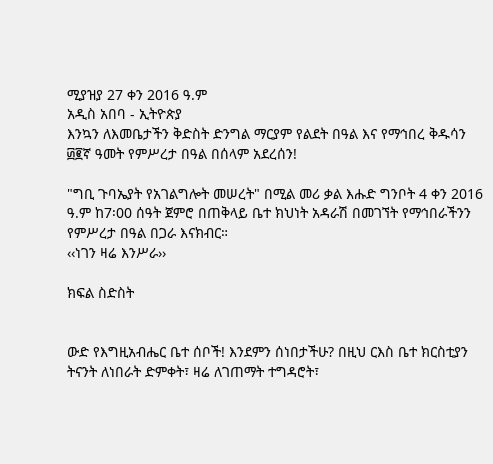ሚያዝያ 27 ቀን 2016 ዓ.ም
አዲስ አበባ - ኢትዮጵያ
እንኳን ለእመቤታችን ቅድስት ድንግል ማርያም የልደት በዓል እና የማኅበረ ቅዱሳን ፴፪ኛ ዓመት የምሥረታ በዓል በሰላም አደረሰን!

"ግቢ ጉባኤያት የአገልግሎት መሠረት" በሚል መሪ ቃል እሑድ ግንቦት 4 ቀን 2016 ዓ.ም ከ7፡00 ሰዓት ጀምሮ በጠቅላይ ቤተ ክህነት አዳራሽ በመገኘት የማኅበራችንን የምሥረታ በዓል በጋራ እናክብር።
‹‹ነገን ዛሬ እንሥራ››

ክፍል ስድስት


ውድ የእግዚአብሔር ቤተ ሰቦች! እንደምን ሰነበታችሁ? በዚህ ርእስ ቤተ ክርስቲያን ትናንት ለነበራት ድምቀት፣ ዛሬ ለገጠማት ተግዳሮት፣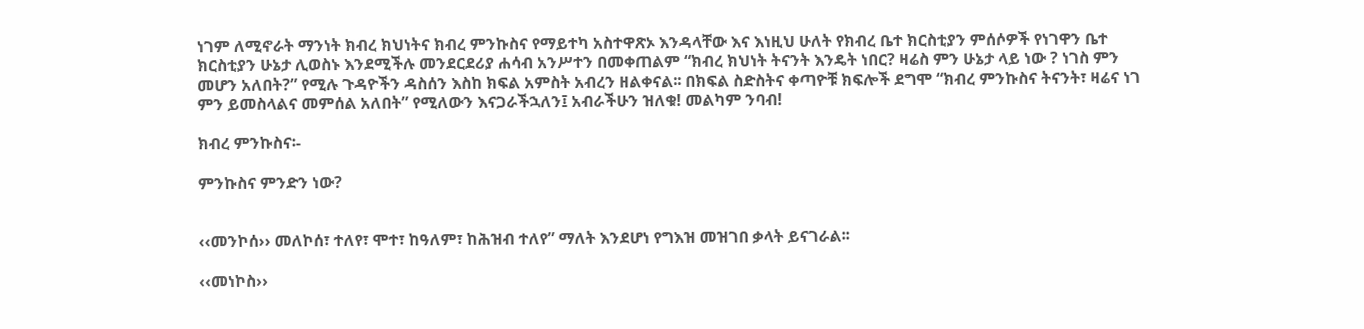ነገም ለሚኖራት ማንነት ክብረ ክህነትና ክብረ ምንኩስና የማይተካ አስተዋጽኦ እንዳላቸው እና እነዚህ ሁለት የክብረ ቤተ ክርስቲያን ምሰሶዎች የነገዋን ቤተ ክርስቲያን ሁኔታ ሊወስኑ እንደሚችሉ መንደርደሪያ ሐሳብ አንሥተን በመቀጠልም “ክብረ ክህነት ትናንት እንዴት ነበር? ዛሬስ ምን ሁኔታ ላይ ነው ? ነገስ ምን መሆን አለበት?” የሚሉ ጉዳዮችን ዳስሰን እስከ ክፍል አምስት አብረን ዘልቀናል፡፡ በክፍል ስድስትና ቀጣዮቹ ክፍሎች ደግሞ “ክብረ ምንኩስና ትናንት፣ ዛሬና ነገ ምን ይመስላልና መምሰል አለበት” የሚለውን እናጋራችኋለን፤ አብራችሁን ዝለቁ! መልካም ንባብ!

ክብረ ምንኩስና፡-

ምንኩስና ምንድን ነው?


‹‹መንኮሰ›› መለኮሰ፣ ተለየ፣ ሞተ፣ ከዓለም፣ ከሕዝብ ተለየ” ማለት እንደሆነ የግእዝ መዝገበ ቃላት ይናገራል፡፡

‹‹መነኮስ››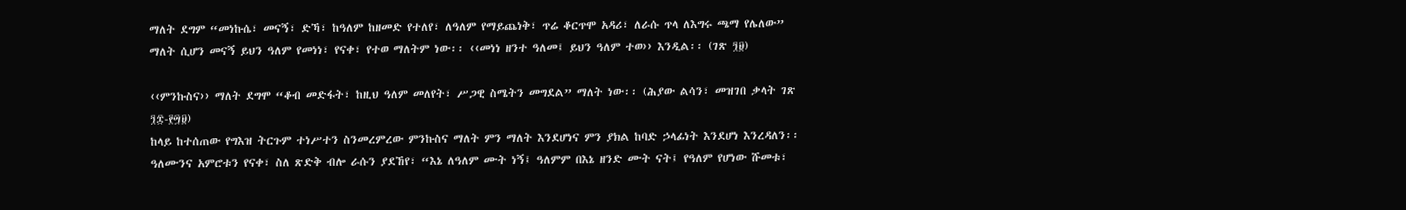ማለት ደግም “መነኩሴ፣ መናኝ፣ ድኻ፣ ከዓለም ከዘመድ የተለየ፣ ለዓለም የማይጨነቅ፣ ጥሬ ቆርጥሞ አዳሪ፣ ለራሱ ጥላ ለእግሩ ጫማ የሌለው” ማለት ሲሆን መናኝ ይህን ዓለም የመነነ፣ የናቀ፣ የተወ ማለትም ነው፡፡ ‹‹መነነ ዘንተ ዓለመ፤ ይህን ዓለም ተወ›› እንዲል፡፡ (ገጽ ፺፱)

‹‹ምንኩስና›› ማለት ደግሞ “ቆብ መድፋት፣ ከዚህ ዓለም መለየት፣ ሥጋዊ ስሜትን መግደል” ማለት ነው፡፡ (ሕያው ልሳን፣ መዝገበ ቃላት ገጽ ፺፰-፻፵፱)
ከላይ ከተሰጠው የግእዝ ትርጉም ተነሥተን ስንመረምረው ምንኩስና ማለት ምን ማለት እንደሆነና ምን ያክል ከባድ ኃላፊነት እንደሆነ እንረዳለን፡፡ ዓለሙንና አምሮቱን የናቀ፣ ስለ ጽድቅ ብሎ ራሱን ያደኸየ፣ “እኔ ለዓለም ሙት ነኝ፤ ዓለምም በእኔ ዘንድ ሙት ናት፤ የዓለም የሆነው ሹመቱ፣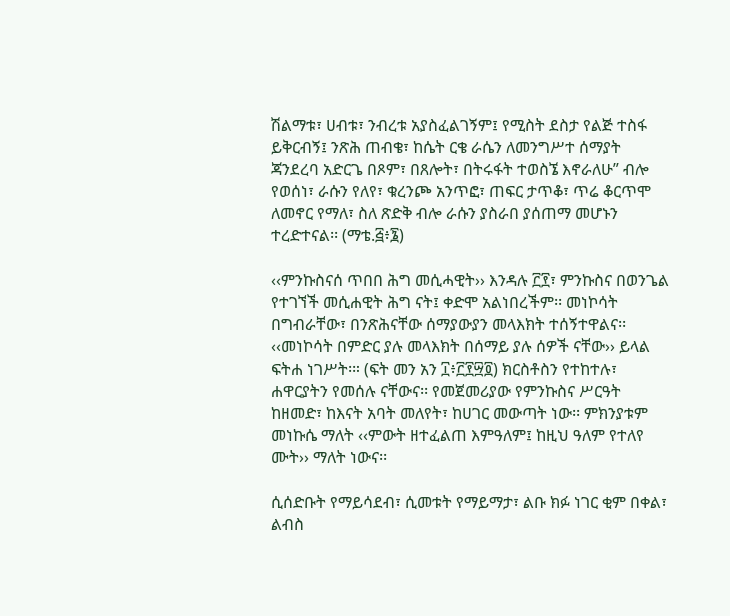ሽልማቱ፣ ሀብቱ፣ ንብረቱ አያስፈልገኝም፤ የሚስት ደስታ የልጅ ተስፋ ይቅርብኝ፤ ንጽሕ ጠብቄ፣ ከሴት ርቄ ራሴን ለመንግሥተ ሰማያት ጃንደረባ አድርጌ በጾም፣ በጸሎት፣ በትሩፋት ተወስኜ እኖራለሁ” ብሎ የወሰነ፣ ራሱን የለየ፣ ቁረንጮ አንጥፎ፣ ጠፍር ታጥቆ፣ ጥሬ ቆርጥሞ ለመኖር የማለ፣ ስለ ጽድቅ ብሎ ራሱን ያስራበ ያሰጠማ መሆኑን ተረድተናል፡፡ (ማቴ.፭፥፮)

‹‹ምንኩስናሰ ጥበበ ሕግ መሲሓዊት›› እንዳሉ ፫፻፣ ምንኩስና በወንጌል የተገኘች መሲሐዊት ሕግ ናት፤ ቀድሞ አልነበረችም፡፡ መነኮሳት በግብራቸው፣ በንጽሕናቸው ሰማያውያን መላእክት ተሰኝተዋልና፡፡ ‹‹መነኮሳት በምድር ያሉ መላእክት በሰማይ ያሉ ሰዎች ናቸው›› ይላል ፍትሐ ነገሥት፡። (ፍት መን አን ፲፥፫፻፵፬) ክርስቶስን የተከተሉ፣ ሐዋርያትን የመሰሉ ናቸውና፡፡ የመጀመሪያው የምንኩስና ሥርዓት ከዘመድ፣ ከእናት አባት መለየት፣ ከሀገር መውጣት ነው፡፡ ምክንያቱም መነኩሴ ማለት ‹‹ምውት ዘተፈልጠ እምዓለም፤ ከዚህ ዓለም የተለየ ሙት›› ማለት ነውና፡፡

ሲሰድቡት የማይሳደብ፣ ሲመቱት የማይማታ፣ ልቡ ክፉ ነገር ቂም በቀል፣ ልብስ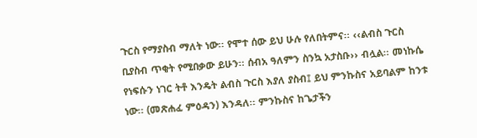ጉርስ የማያስብ ማለት ነው፡፡ የሞተ ሰው ይህ ሁሉ የለበትምና፡፡ ‹‹ልብስ ጉርስ ቢያስብ ጥቂት የሚበቃው ይሁን፡፡ ሰብአ ዓለምን ስንኳ አታስቡ›› ብሏል፡፡ መነኩሴ የነፍሱን ነገር ትቶ እንዴት ልብስ ጉርስ እያለ ያስብ፤ ይህ ምንኩስና አይባልም ከንቱ ነው፡፡ (መጽሐፈ ምዕዳን) እንዳለ፡፡ ምንኩስና ከጌታችን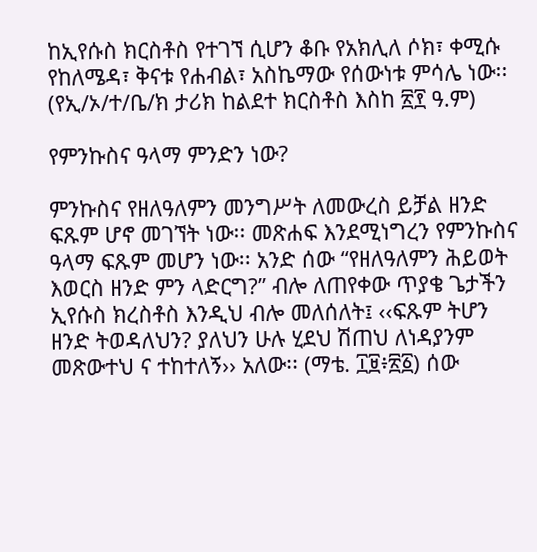ከኢየሱስ ክርስቶስ የተገኘ ሲሆን ቆቡ የአክሊለ ሶክ፣ ቀሚሱ የከለሜዳ፣ ቅናቱ የሐብል፣ አስኬማው የሰውነቱ ምሳሌ ነው፡፡ (የኢ/ኦ/ተ/ቤ/ክ ታሪክ ከልደተ ክርስቶስ እስከ ፳፻ ዓ.ም)

የምንኩስና ዓላማ ምንድን ነው?

ምንኩስና የዘለዓለምን መንግሥት ለመውረስ ይቻል ዘንድ ፍጹም ሆኖ መገኘት ነው፡፡ መጽሐፍ እንደሚነግረን የምንኩስና ዓላማ ፍጹም መሆን ነው፡፡ አንድ ሰው “የዘለዓለምን ሕይወት እወርስ ዘንድ ምን ላድርግ?” ብሎ ለጠየቀው ጥያቄ ጌታችን ኢየሱስ ክረስቶስ እንዲህ ብሎ መለሰለት፤ ‹‹ፍጹም ትሆን ዘንድ ትወዳለህን? ያለህን ሁሉ ሂደህ ሽጠህ ለነዳያንም መጽውተህ ና ተከተለኝ›› አለው፡፡ (ማቴ. ፲፱፥፳፩) ሰው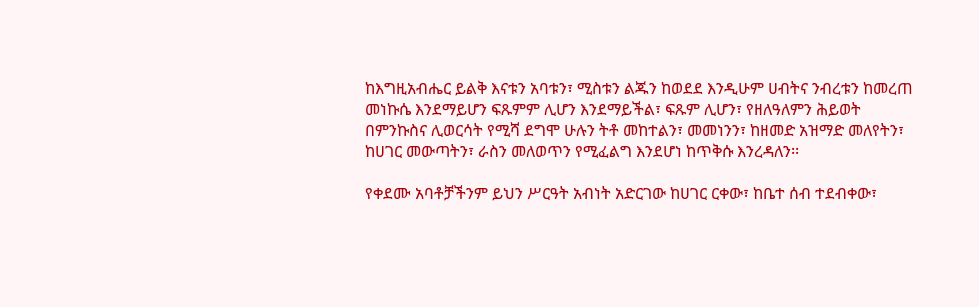ከእግዚአብሔር ይልቅ እናቱን አባቱን፣ ሚስቱን ልጁን ከወደደ እንዲሁም ሀብትና ንብረቱን ከመረጠ መነኩሴ እንደማይሆን ፍጹምም ሊሆን እንደማይችል፣ ፍጹም ሊሆን፣ የዘለዓለምን ሕይወት በምንኩስና ሊወርሳት የሚሻ ደግሞ ሁሉን ትቶ መከተልን፣ መመነንን፣ ከዘመድ አዝማድ መለየትን፣ ከሀገር መውጣትን፣ ራስን መለወጥን የሚፈልግ እንደሆነ ከጥቅሱ እንረዳለን፡፡

የቀደሙ አባቶቻችንም ይህን ሥርዓት አብነት አድርገው ከሀገር ርቀው፣ ከቤተ ሰብ ተደብቀው፣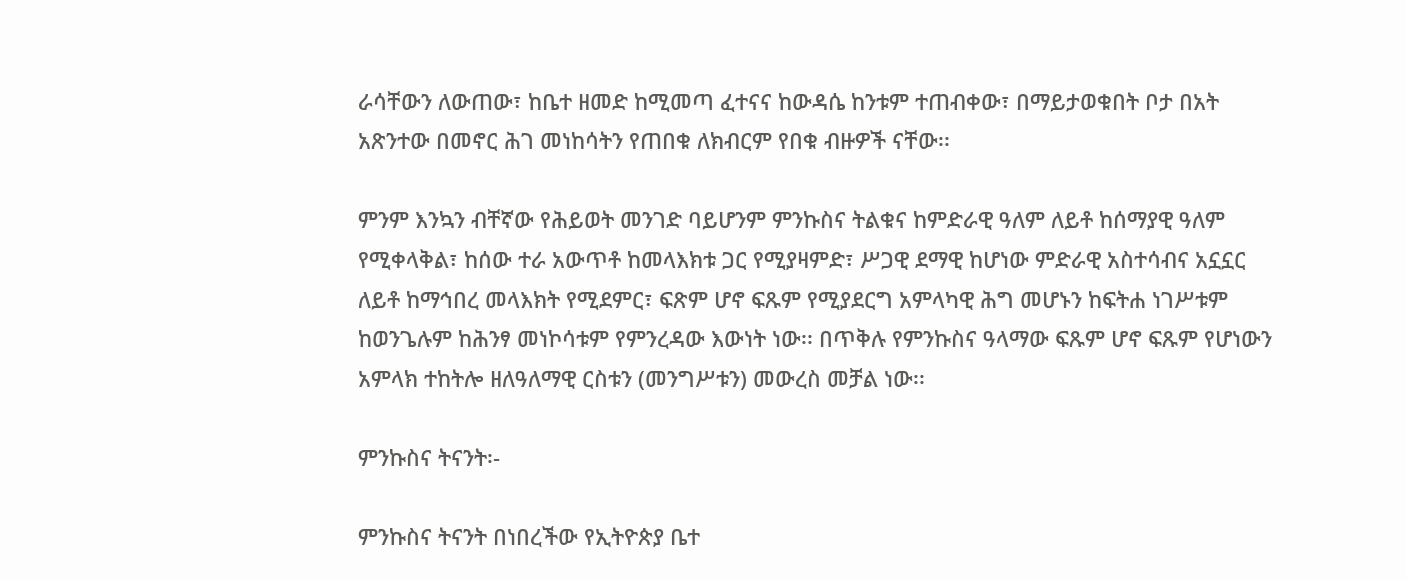ራሳቸውን ለውጠው፣ ከቤተ ዘመድ ከሚመጣ ፈተናና ከውዳሴ ከንቱም ተጠብቀው፣ በማይታወቁበት ቦታ በአት አጽንተው በመኖር ሕገ መነከሳትን የጠበቁ ለክብርም የበቁ ብዙዎች ናቸው፡፡

ምንም እንኳን ብቸኛው የሕይወት መንገድ ባይሆንም ምንኩስና ትልቁና ከምድራዊ ዓለም ለይቶ ከሰማያዊ ዓለም የሚቀላቅል፣ ከሰው ተራ አውጥቶ ከመላእክቱ ጋር የሚያዛምድ፣ ሥጋዊ ደማዊ ከሆነው ምድራዊ አስተሳብና አኗኗር ለይቶ ከማኅበረ መላእክት የሚደምር፣ ፍጽም ሆኖ ፍጹም የሚያደርግ አምላካዊ ሕግ መሆኑን ከፍትሐ ነገሥቱም ከወንጌሉም ከሕንፃ መነኮሳቱም የምንረዳው እውነት ነው፡፡ በጥቅሉ የምንኩስና ዓላማው ፍጹም ሆኖ ፍጹም የሆነውን አምላክ ተከትሎ ዘለዓለማዊ ርስቱን (መንግሥቱን) መውረስ መቻል ነው፡፡

ምንኩስና ትናንት፡-

ምንኩስና ትናንት በነበረችው የኢትዮጵያ ቤተ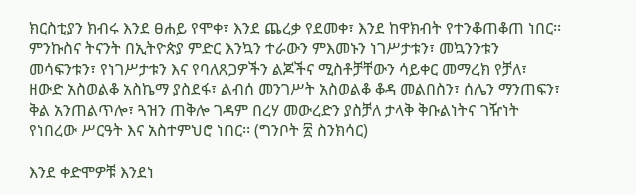ክርስቲያን ክብሩ እንደ ፀሐይ የሞቀ፣ እንደ ጨረቃ የደመቀ፣ እንደ ከዋክብት የተንቆጠቆጠ ነበር፡፡ ምንኩስና ትናንት በኢትዮጵያ ምድር እንኳን ተራውን ምእመኑን ነገሥታቱን፣ መኳንንቱን መሳፍንቱን፣ የነገሥታቱን እና የባለጸጋዎችን ልጆችና ሚስቶቻቸውን ሳይቀር መማረክ የቻለ፣ ዘውድ አስወልቆ አስኬማ ያስደፋ፣ ልብሰ መንገሥት አስወልቆ ቆዳ መልበስን፣ ሰሌን ማንጠፍን፣ ቅል አንጠልጥሎ፣ ጓዝን ጠቅሎ ገዳም በረሃ መውረድን ያስቻለ ታላቅ ቅቡልነትና ገዥነት የነበረው ሥርዓት እና አስተምህሮ ነበር፡፡ (ግንቦት ፳ ስንክሳር)

እንደ ቀድሞዎቹ እንደነ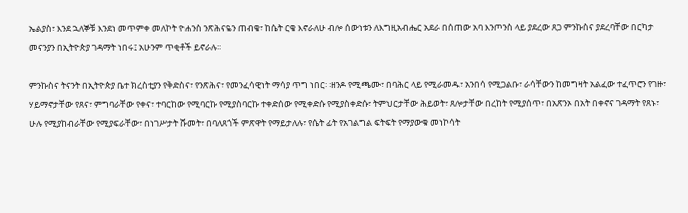ኤልያስ፣ እንደ ኋለኞቹ እንደነ መጥምቀ መለኮት ዮሐንስ ንጽሕናዬን ጠብቄ፣ ከሴት ርቄ እኖራለሁ ብሎ ሰውነቱን ለእግዚአብሔር አደራ በሰጠው አባ እንጦንስ ላይ ያደረው ጸጋ ምንኩስና ያደረባቸው በርካታ መናንያን በኢትዮጵያ ገዳማት ነበሩ፤ አሁንም ጥቂቶች ይኖራሉ፡፡

ምንኩስና ትናንት በኢትዮጵያ ቤተ ክረስቲያን የቅድስና፣ የንጽሕና፣ የመንፈሳዊነት ማሳያ ጥግ ነበር፡ ፡ዘንዶ የሚጫሙ፣ በባሕር ላይ የሚራመዱ፣ አንበሳ የሚጋልቡ፣ ራሳቸውን ከመግዛት አልፈው ተፈጥሮን የገዙ፣ ሃይማኖታቸው የጸና፣ ምግባራቸው የቀና፣ ተባርከው የሚባርኩ የሚያስባርኩ ተቀድሰው የሚቀድሱ የሚያስቀድሱ፣ ትምህርታቸው ሕይወት፣ ጸሎታቸው በረከት የሚያሰጥ፣ በአጽንኦ በአት በቀኖና ገዳማት የጸኑ፣ ሁሉ የሚያከብራቸው የሚያፍራቸው፣ በነገሥታት ሹመት፣ በባለጸጎች ምጽዋት የማይታለሉ፣ የሴት ፊት የአገልግል ፍትፍት የማያውቁ መነኮሳት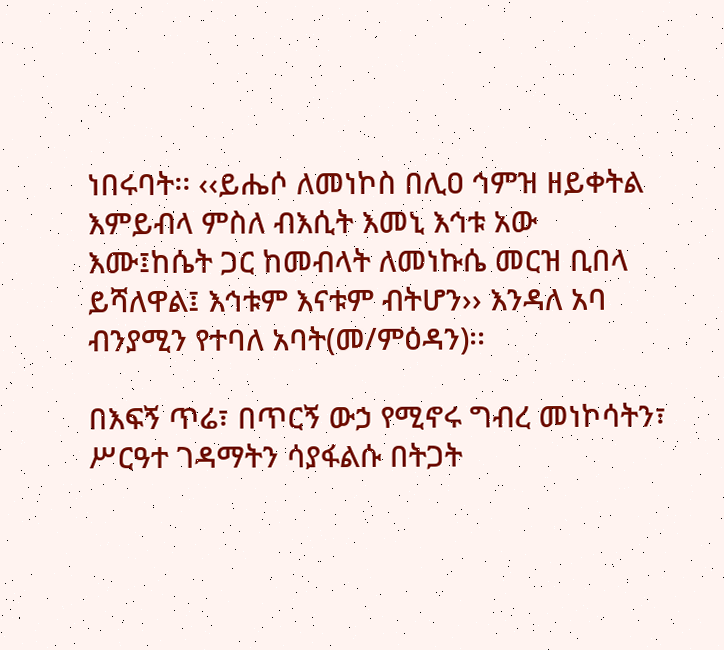ነበሩባት፡፡ ‹‹ይሔሶ ለመነኮስ በሊዐ ኅምዝ ዘይቀትል እምይብላ ምስለ ብእሲት እመኒ እኅቱ አው እሙ፤ከሴት ጋር ከመብላት ለመነኩሴ መርዝ ቢበላ ይሻለዋል፤ እኅቱም እናቱም ብትሆን›› እንዳለ አባ ብንያሚን የተባለ አባት(መ/ምዕዳን)፡፡

በእፍኝ ጥሬ፣ በጥርኝ ውኃ የሚኖሩ ግብረ መነኮሳትን፣ ሥርዓተ ገዳማትን ሳያፋልሱ በትጋት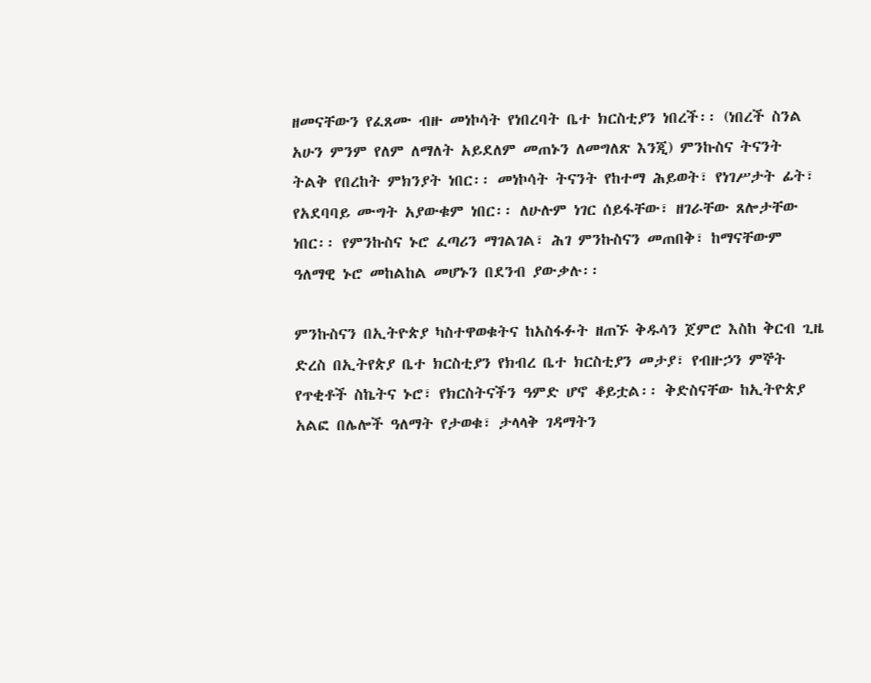ዘመናቸውን የፈጸሙ ብዙ መነኮሳት የነበረባት ቤተ ክርስቲያን ነበረች፡፡ (ነበረች ስንል አሁን ምንም የለም ለማለት አይደለም መጠኑን ለመግለጽ እንጂ) ምንኩስና ትናንት ትልቅ የበረከት ምክንያት ነበር፡፡ መነኮሳት ትናንት የከተማ ሕይወት፣ የነገሥታት ፊት፣ የአደባባይ ሙግት አያውቁም ነበር፡፡ ለሁሉም ነገር ሰይፋቸው፣ ዘገራቸው ጸሎታቸው ነበር፡፡ የምንኩስና ኑሮ ፈጣሪን ማገልገል፣ ሕገ ምንኩስናን መጠበቅ፣ ከማናቸውም ዓለማዊ ኑሮ መከልከል መሆኑን በደንብ ያውቃሉ፡፡

ምንኩስናን በኢትዮጵያ ካስተዋወቁትና ከአስፋፉት ዘጠኙ ቅዱሳን ጀምሮ እስከ ቅርብ ጊዜ ድረስ በኢትየጵያ ቤተ ክርስቲያን የክብረ ቤተ ክርስቲያን መታያ፣ የብዙኃን ምኞት የጥቂቶች ስኬትና ኑሮ፣ የክርስትናችን ዓምድ ሆኖ ቆይቷል፡፡ ቅድስናቸው ከኢትዮጵያ አልፎ በሌሎች ዓለማት የታወቁ፣ ታላላቅ ገዳማትን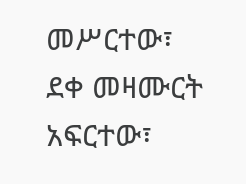መሥርተው፣ ደቀ መዛሙርት አፍርተው፣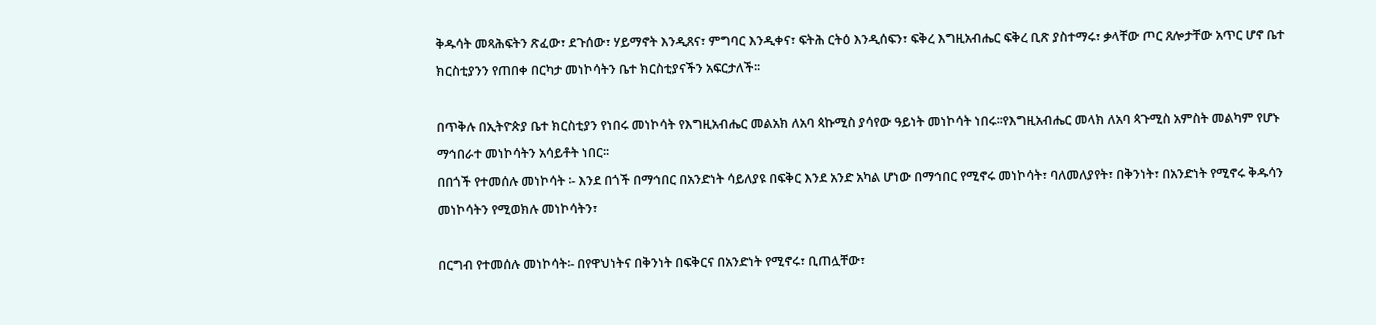ቅዱሳት መጻሕፍትን ጽፈው፣ ደጉሰው፣ ሃይማኖት እንዲጸና፣ ምግባር እንዲቀና፣ ፍትሕ ርትዕ እንዲሰፍን፣ ፍቅረ እግዚአብሔር ፍቅረ ቢጽ ያስተማሩ፣ ቃላቸው ጦር ጸሎታቸው አጥር ሆኖ ቤተ ክርስቲያንን የጠበቀ በርካታ መነኮሳትን ቤተ ክርስቲያናችን አፍርታለች፡፡

በጥቅሉ በኢትዮጵያ ቤተ ክርስቲያን የነበሩ መነኮሳት የእግዚአብሔር መልአክ ለአባ ጳኩሚስ ያሳየው ዓይነት መነኮሳት ነበሩ፡፡የእግዚአብሔር መላክ ለአባ ጳጉሚስ አምስት መልካም የሆኑ ማኅበራተ መነኮሳትን አሳይቶት ነበር፡፡
በበጎች የተመሰሉ መነኮሳት ፡- እንደ በጎች በማኅበር በአንድነት ሳይለያዩ በፍቅር እንደ አንድ አካል ሆነው በማኅበር የሚኖሩ መነኮሳት፣ ባለመለያየት፣ በቅንነት፣ በአንድነት የሚኖሩ ቅዱሳን መነኮሳትን የሚወክሉ መነኮሳትን፣

በርግብ የተመሰሉ መነኮሳት፡- በየዋህነትና በቅንነት በፍቅርና በአንድነት የሚኖሩ፣ ቢጠሏቸው፣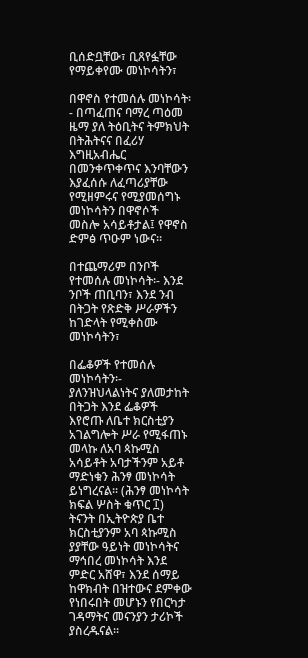ቢሰድቧቸው፣ ቢጸየፏቸው የማይቀየሙ መነኮሳትን፣

በዋኖስ የተመሰሉ መነኮሳት፡- በጣፈጠና ባማረ ጣዕመ ዜማ ያለ ትዕቢትና ትምክህት በትሕትናና በፈሪሃ እግዚአብሔር በመንቀጥቀጥና እንባቸውን እያፈሰሱ ለፈጣሪያቸው የሚዘምሩና የሚያመሰግኑ መነኮሳትን በዋኖሶች መስሎ አሳይቶታል፤ የዋኖስ ድምፅ ጥዑም ነውና፡፡

በተጨማሪም በንቦች የተመሰሉ መነኮሳት፡- እንደ ንቦች ጠቢባን፣ እንደ ንብ በትጋት የጽድቅ ሥራዎችን ከገድላት የሚቀስሙ መነኮሳትን፣

በፌቆዎች የተመሰሉ መነኮሳትን፡- ያለንዝህላልነትና ያለመታከት በትጋት እንደ ፌቆዎች እየሮጡ ለቤተ ክርስቲያን አገልግሎት ሥራ የሚፋጠኑ መላኩ ለአባ ጳኩሚስ አሳይቶት አባታችንም አይቶ ማድነቁን ሕንፃ መነኮሳት ይነግረናል፡፡ (ሕንፃ መነኮሳት ክፍል ሦስት ቁጥር ፲) ትናንት በኢትዮጵያ ቤተ ክርስቲያንም አባ ጳኩሚስ ያያቸው ዓይነት መነኮሳትና ማኅበረ መነኮሳት እንደ ምድር አሸዋ፣ እንደ ሰማይ ከዋክብት በዝተውና ደምቀው የነበሩበት መሆኑን የበርካታ ገዳማትና መናንያን ታሪኮች ያስረዱናል፡፡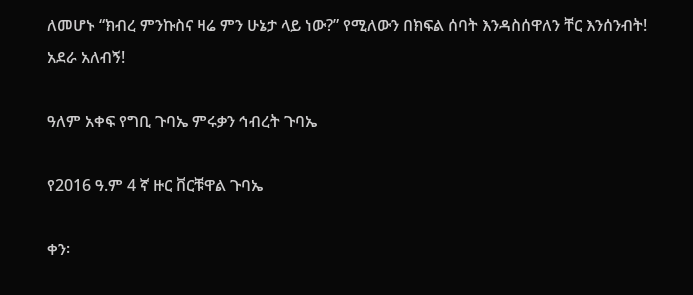ለመሆኑ “ክብረ ምንኩስና ዛሬ ምን ሁኔታ ላይ ነው?” የሚለውን በክፍል ሰባት እንዳስሰዋለን ቸር እንሰንብት!
አደራ አለብኝ!

ዓለም አቀፍ የግቢ ጉባኤ ምሩቃን ኅብረት ጉባኤ

የ2016 ዓ.ም 4 ኛ ዙር ቨርቹዋል ጉባኤ

ቀን፡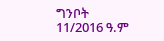ግንቦት 11/2016 ዓ.ም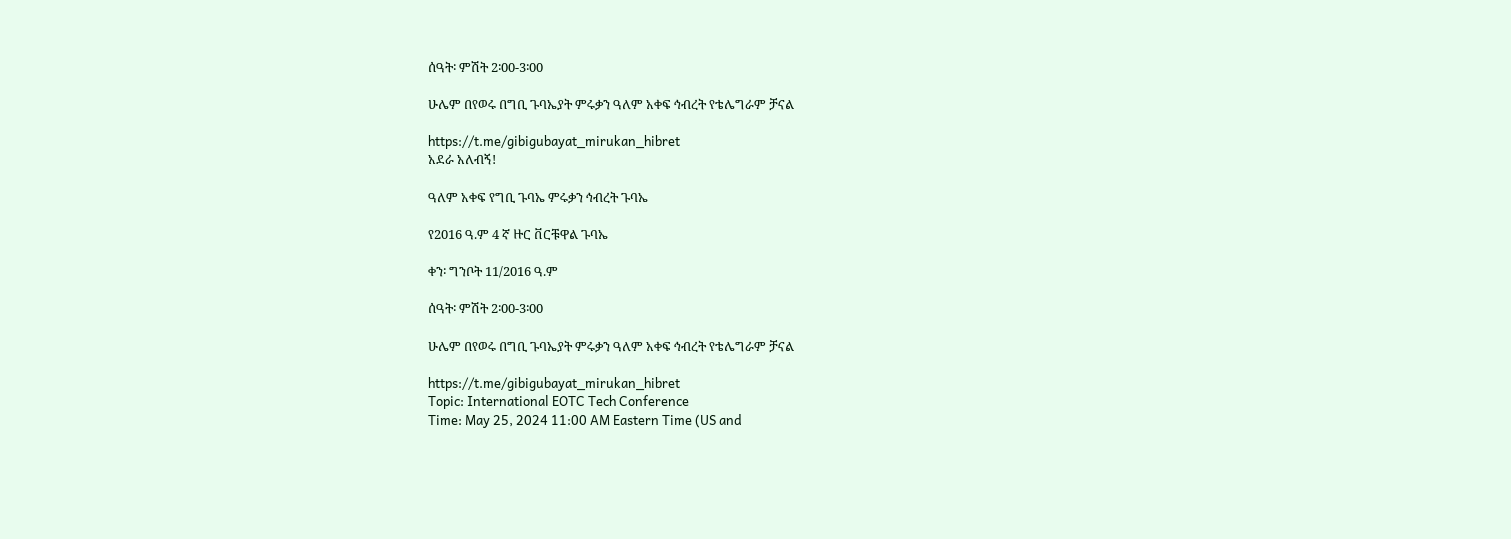ሰዓት፡ ምሽት 2፡00-3፡00

ሁሌም በየወሩ በግቢ ጉባኤያት ምሩቃን ዓለም አቀፍ ኅብረት የቴሌግራም ቻናል

https://t.me/gibigubayat_mirukan_hibret
አደራ አለብኝ!

ዓለም አቀፍ የግቢ ጉባኤ ምሩቃን ኅብረት ጉባኤ

የ2016 ዓ.ም 4 ኛ ዙር ቨርቹዋል ጉባኤ

ቀን፡ ግንቦት 11/2016 ዓ.ም

ሰዓት፡ ምሽት 2፡00-3፡00

ሁሌም በየወሩ በግቢ ጉባኤያት ምሩቃን ዓለም አቀፍ ኅብረት የቴሌግራም ቻናል

https://t.me/gibigubayat_mirukan_hibret
Topic: International EOTC Tech Conference
Time: May 25, 2024 11:00 AM Eastern Time (US and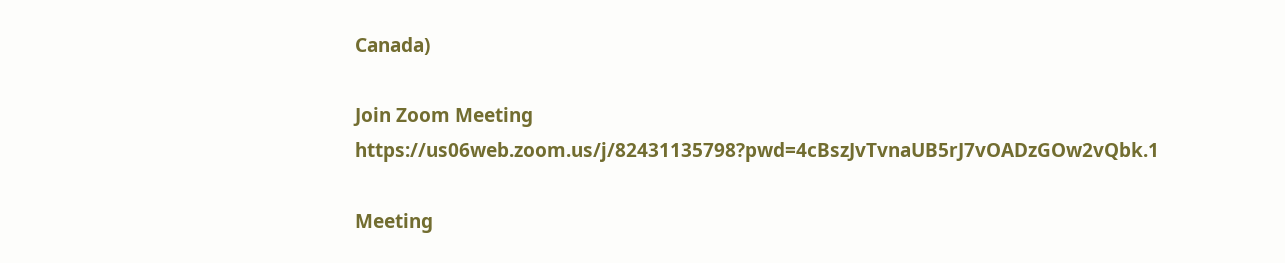Canada)

Join Zoom Meeting
https://us06web.zoom.us/j/82431135798?pwd=4cBszJvTvnaUB5rJ7vOADzGOw2vQbk.1

Meeting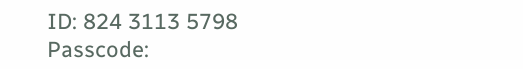ID: 824 3113 5798
Passcode: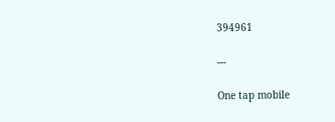394961

---

One tap mobile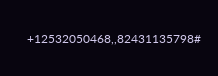+12532050468,,82431135798#